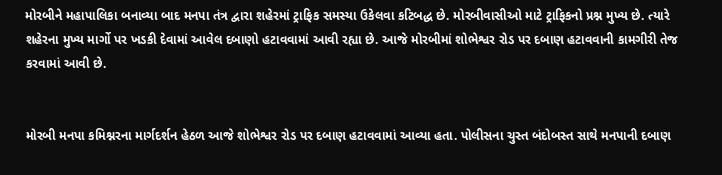મોરબીને મહાપાલિકા બનાવ્યા બાદ મનપા તંત્ર દ્વારા શહેરમાં ટ્રાફિક સમસ્યા ઉકેલવા કટિબદ્ધ છે. મોરબીવાસીઓ માટે ટ્રાફિકનો પ્રશ્ન મુખ્ય છે. ત્યારે શહેરના મુખ્ય માર્ગો પર ખડકી દેવામાં આવેલ દબાણો હટાવવામાં આવી રહ્યા છે. આજે મોરબીમાં શોભેશ્વર રોડ પર દબાણ હટાવવાની કામગીરી તેજ કરવામાં આવી છે.


મોરબી મનપા કમિશ્નરના માર્ગદર્શન હેઠળ આજે શોભેશ્વર રોડ પર દબાણ હટાવવામાં આવ્યા હતા. પોલીસના ચુસ્ત બંદોબસ્ત સાથે મનપાની દબાણ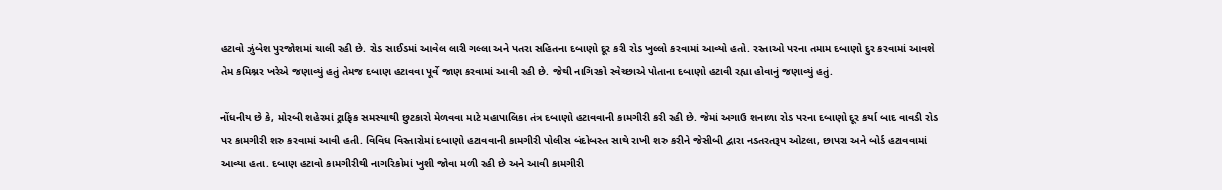હટાવો ઝુંબેશ પુરજોશમાં ચાલી રહી છે. રોડ સાઈડમાં આવેલ લારી ગલ્લા અને પતરા સહિતના દબાણો દૂર કરી રોડ ખુલ્લો કરવામાં આવ્યો હતો. રસ્તાઓ પરના તમામ દબાણો દુર કરવામાં આવશે તેમ કમિશ્નર ખરેએ જણાવ્યું હતું તેમજ દબાણ હટાવવા પૂર્વે જાણ કરવામાં આવી રહી છે. જેથી નાગિરકો સ્વેચ્છાએ પોતાના દબાણો હટાવી રહ્યા હોવાનું જણાવ્યું હતું.

નોંધનીય છે કે, મોરબી શહેરમાં ટ્રાફિક સમસ્યાથી છુટકારો મેળવવા માટે મહાપાલિકા તંત્ર દબાણો હટાવવાની કામગીરી કરી રહી છે. જેમાં અગાઉ શનાળા રોડ પરના દબાણો દૂર કર્યા બાદ વાવડી રોડ પર કામગીરી શરુ કરવામાં આવી હતી. વિવિધ વિસ્તારોમાં દબાણો હટાવવાની કામગીરી પોલીસ બંદોબસ્ત સાથે રાખી શરુ કરીને જેસીબી દ્વારા નડતરતરૂપ ઓટલા, છાપરા અને બોર્ડ હટાવવામાં આવ્યા હતા. દબાણ હટાવો કામગીરીથી નાગરિકોમાં ખુશી જોવા મળી રહી છે અને આવી કામગીરી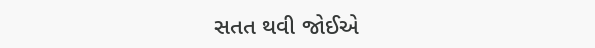સતત થવી જોઈએ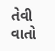તેવી વાતો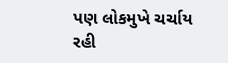પણ લોકમુખે ચર્ચાય રહી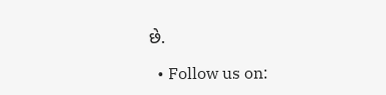છે.

  • Follow us on: